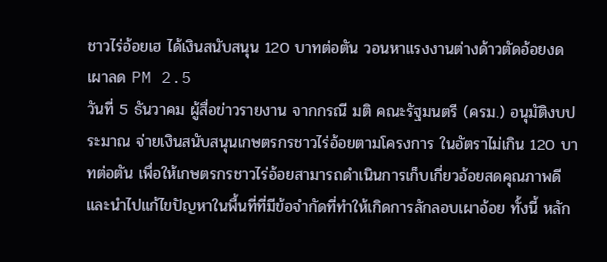ชาวไร่อ้อยเฮ ได้เงินสนับสนุน 120 บาทต่อตัน วอนหาแรงงานต่างด้าวตัดอ้อยงดเผาลด PM 2.5
วันที่ 5 ธันวาคม ผู้สื่อข่าวรายงาน จากกรณี มติ คณะรัฐมนตรี (ครม.) อนุมัติงบประมาณ จ่ายเงินสนับสนุนเกษตรกรชาวไร่อ้อยตามโครงการ ในอัตราไม่เกิน 120 บาทต่อตัน เพื่อให้เกษตรกรชาวไร่อ้อยสามารถดำเนินการเก็บเกี่ยวอ้อยสดคุณภาพดี และนำไปแก้ไขปัญหาในพื้นที่ที่มีข้อจำกัดที่ทำให้เกิดการลักลอบเผาอ้อย ทั้งนี้ หลัก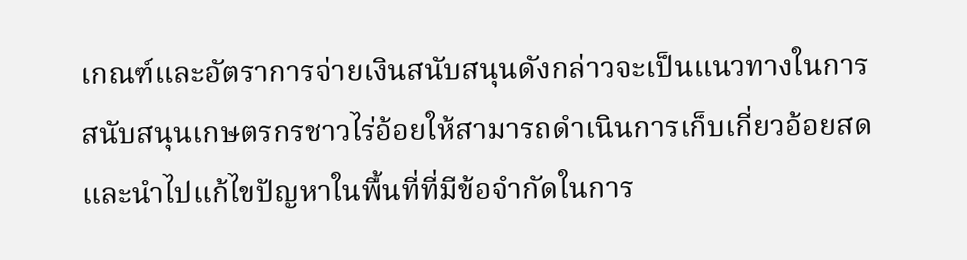เกณฑ์และอัตราการจ่ายเงินสนับสนุนดังกล่าวจะเป็นแนวทางในการสนับสนุนเกษตรกรชาวไร่อ้อยให้สามารถดำเนินการเก็บเกี่ยวอ้อยสดและนำไปแก้ไขปัญหาในพื้นที่ที่มีข้อจำกัดในการ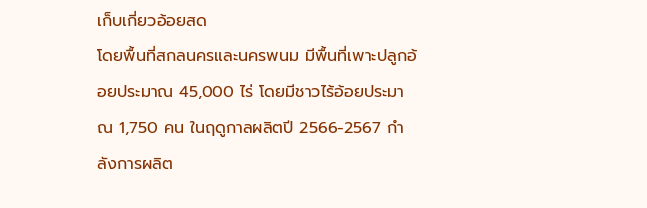เก็บเกี่ยวอ้อยสด
โดยพื้นที่สกลนครและนครพนม มีพื้นที่เพาะปลูกอ้อยประมาณ 45,000 ไร่ โดยมีชาวไร้อ้อยประมาณ 1,750 คน ในฤดูกาลผลิตปี 2566-2567 กำลังการผลิต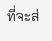ที่จะส่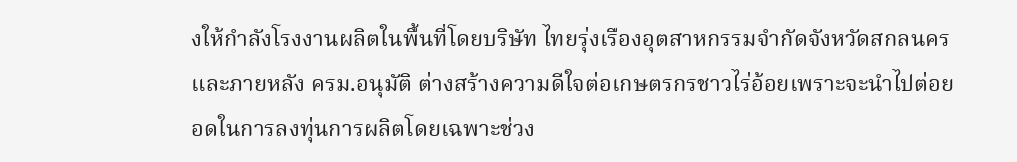งให้กำลังโรงงานผลิตในพื้นที่โดยบริษัท ไทยรุ่งเรืองอุตสาหกรรมจำกัดจังหวัดสกลนคร และภายหลัง ครม.อนุมัติ ต่างสร้างความดีใจต่อเกษตรกรชาวไร่อ้อยเพราะจะนำไปต่อยอดในการลงทุ่นการผลิตโดยเฉพาะช่วง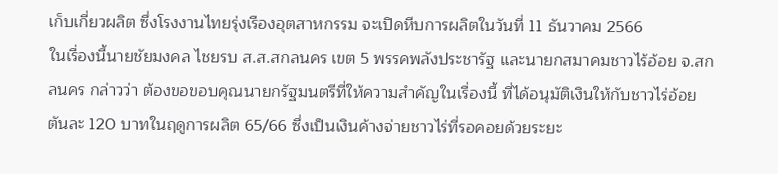เก็บเกี่ยวผลิต ซึ่งโรงงานไทยรุ่งเรืองอุตสาหกรรม จะเปิดหีบการผลิตในวันที่ 11 ธันวาคม 2566
ในเรื่องนี้นายชัยมงคล ไชยรบ ส.ส.สกลนคร เขต 5 พรรคพลังประชารัฐ และนายกสมาคมชาวไร้อ้อย จ.สกลนคร กล่าวว่า ต้องขอขอบคุณนายกรัฐมนตรีที่ให้ความสำคัญในเรื่องนี้ ที่ได้อนุมัติเงินให้กับชาวไร่อ้อยตันละ 120 บาทในฤดูการผลิต 65/66 ซึ่งเป็นเงินค้างจ่ายชาวไร่ที่รอคอยด้วยระยะ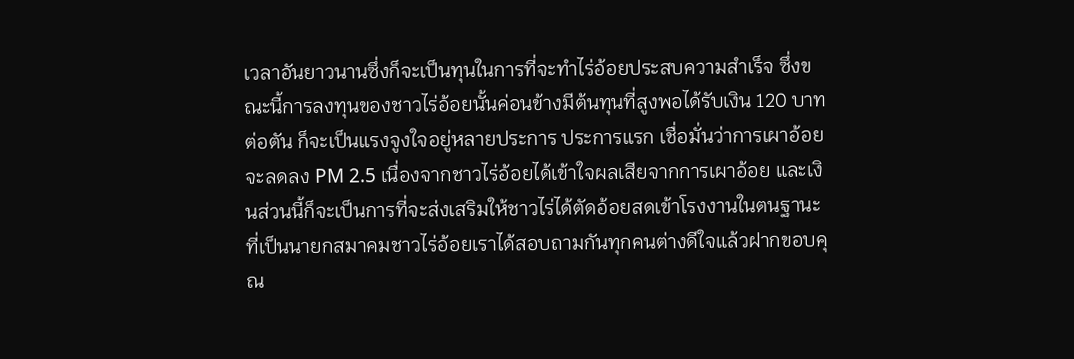เวลาอันยาวนานซึ่งก็จะเป็นทุนในการที่จะทำไร่อ้อยประสบความสำเร็จ ซึ่งขณะนี้การลงทุนของชาวไร่อ้อยนั้นค่อนข้างมีต้นทุนที่สูงพอได้รับเงิน 120 บาทต่อตัน ก็จะเป็นแรงจูงใจอยู่หลายประการ ประการแรก เชื่อมั่นว่าการเผาอ้อยจะลดลง PM 2.5 เนื่องจากชาวไร่อ้อยได้เข้าใจผลเสียจากการเผาอ้อย และเงินส่วนนี้ก็จะเป็นการที่จะส่งเสริมให้ชาวไร่ได้ตัดอ้อยสดเข้าโรงงานในตนฐานะที่เป็นนายกสมาคมชาวไร่อ้อยเราได้สอบถามกันทุกคนต่างดีใจแล้วฝากขอบคุณ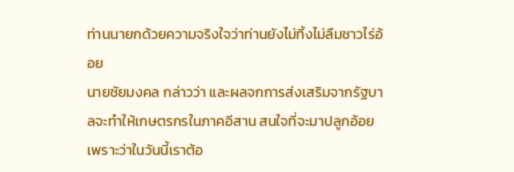ท่านนายกด้วยความจริงใจว่าท่านยังไม่ทิ้งไม่ลืมชาวไร่อ้อย
นายชัยมงคล กล่าวว่า และผลจกการส่งเสริมจากรัฐบาลจะทำให้เกษตรกรในภาคอีสาน สนใจที่จะมาปลูกอ้อยเพราะว่าในวันนี้เราต้อ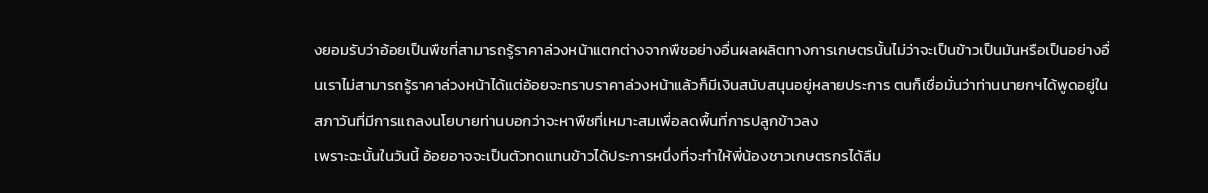งยอมรับว่าอ้อยเป็นพืชที่สามารถรู้ราคาล่วงหน้าแตกต่างจากพืชอย่างอื่นผลผลิตทางการเกษตรนั้นไม่ว่าจะเป็นข้าวเป็นมันหรือเป็นอย่างอื่นเราไม่สามารถรู้ราคาล่วงหน้าได้แต่อ้อยจะทราบราคาล่วงหน้าแล้วก็มีเงินสนับสนุนอยู่หลายประการ ตนก็เชื่อมั่นว่าท่านนายกฯได้พูดอยู่ในสภาวันที่มีการแถลงนโยบายท่านบอกว่าจะหาพืชที่เหมาะสมเพื่อลดพื้นที่การปลูกข้าวลง
เพราะฉะนั้นในวันนี้ อ้อยอาจจะเป็นตัวทดแทนข้าวได้ประการหนึ่งที่จะทำให้พี่น้องชาวเกษตรกรได้ลืม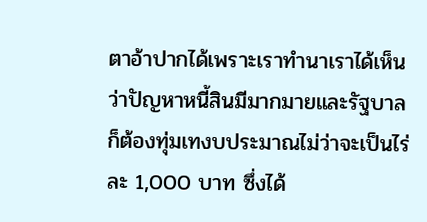ตาอ้าปากได้เพราะเราทำนาเราได้เห็นว่าปัญหาหนี้สินมีมากมายและรัฐบาลก็ต้องทุ่มเทงบประมาณไม่ว่าจะเป็นไร่ละ 1,000 บาท ซึ่งได้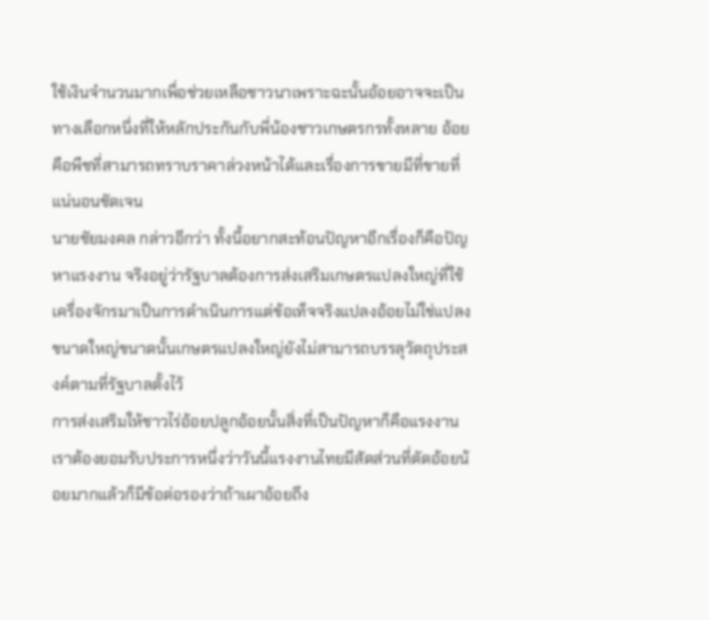ใช้เงินจำนวนมากเพื่อช่วยเหลือชาวนาเพราะฉะนั้นอ้อยอาจจะเป็นทางเลือกหนึ่งที่ให้หลักประกันกับพี่น้องชาวเกษตรกรทั้งหลาย อ้อยคือพืชที่สามารถทราบราคาล่วงหน้าได้และเรื่องการขายมีที่ขายที่แน่นอนชัดเจน
นายชัยมงคล กล่าวอีกว่า ทั้งนี้อยากสะท้อนปัญหาอีกเรื่องก็คือปัญหาแรงงาน จริงอยู่ว่ารัฐบาลต้องการส่งเสริมเกษตรแปลงใหญ่ที่ใช้เครื่องจักรมาเป็นการดำเนินการแต่ข้อเท็จจริงแปลงอ้อยไม่ใช่แปลงขนาดใหญ่ขนาดนั้นเกษตรแปลงใหญ่ยังไม่สามารถบรรลุวัตถุประสงค์ตามที่รัฐบาลตั้งไว้
การส่งเสริมให้ชาวไร่อ้อยปลูกอ้อยนั้นสิ่งที่เป็นปัญหาก็คือแรงงานเราต้องยอมรับประการหนึ่งว่าวันนี้แรงงานไทยมีสัดส่วนที่ตัดอ้อยน้อยมากแล้วก็มีข้อต่อรองว่าถ้าเผาอ้อยถึง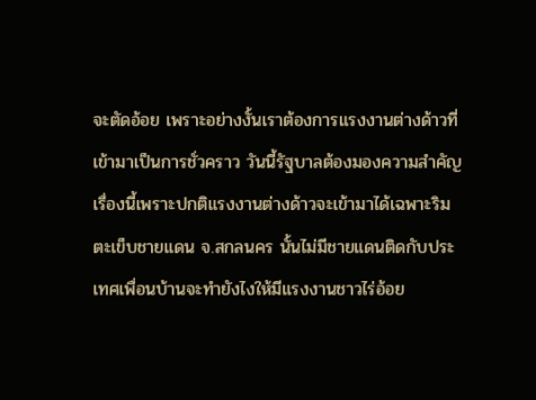จะตัดอ้อย เพราะอย่างงั้นเราต้องการแรงงานต่างด้าวที่เข้ามาเป็นการชั่วคราว วันนี้รัฐบาลต้องมองความสำคัญเรื่องนี้เพราะปกติแรงงานต่างด้าวจะเข้ามาได้เฉพาะริมตะเข็บชายแดน จ.สกลนคร นั้นไม่มีชายแดนติดกับประเทศเพื่อนบ้านจะทำยังไงให้มีแรงงานชาวไร่อ้อย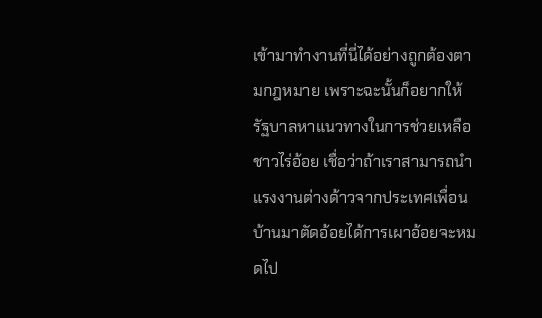เข้ามาทำงานที่นี่ได้อย่างถูกต้องตามกฎหมาย เพราะฉะนั้นก็อยากให้รัฐบาลหาแนวทางในการช่วยเหลือชาวไร่อ้อย เชื่อว่าถ้าเราสามารถนำแรงงานต่างด้าวจากประเทศเพื่อนบ้านมาตัดอ้อยได้การเผาอ้อยจะหมดไป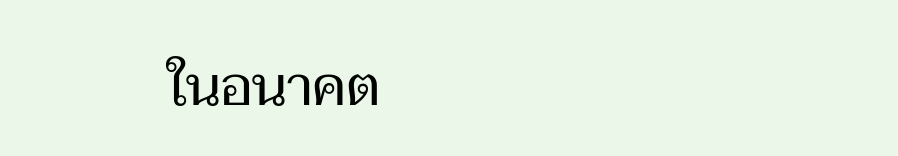ในอนาคต